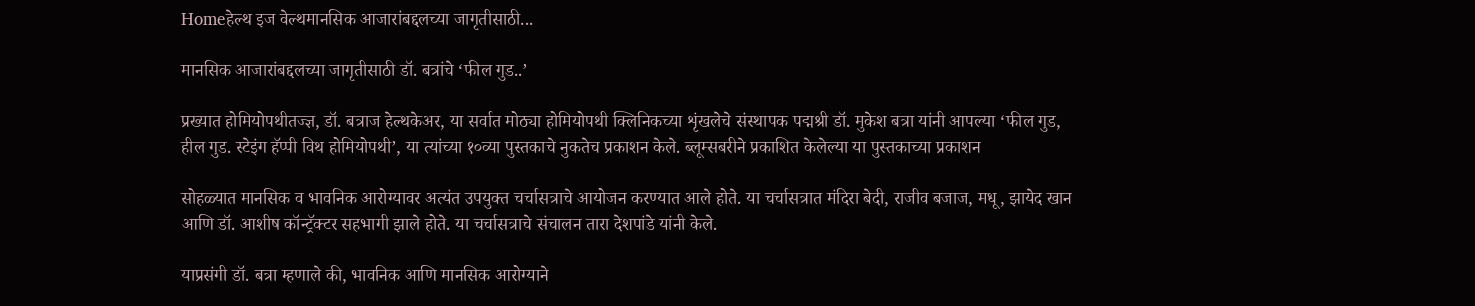Homeहेल्थ इज वेल्थमानसिक आजारांबद्दलच्या जागृतीसाठी...

मानसिक आजारांबद्दलच्या जागृतीसाठी डॉ. बत्रांचे ‘फील गुड..’

प्रख्यात होमियोपथीतज्ज्ञ, डॉ. बत्राज हेल्थकेअर, या सर्वात मोठ्या होमियोपथी क्लिनिकच्या शृंखलेचे संस्थापक पद्मश्री डॉ. मुकेश बत्रा यांनी आपल्या ‘फील गुड, हील गुड. स्टेइंग हॅप्पी विथ होमियोपथी’, या त्यांच्या १०व्या पुस्तकाचे नुकतेच प्रकाशन केले. ब्लूम्सबरीने प्रकाशित केलेल्या या पुस्तकाच्या प्रकाशन

सोहळ्यात मानसिक व भावनिक आरोग्यावर अत्यंत उपयुक्त चर्चासत्राचे आयोजन करण्यात आले होते. या चर्चासत्रात मंदिरा बेदी, राजीव बजाज, मधू, झायेद खान आणि डॉ. आशीष कॉन्ट्रॅक्टर सहभागी झाले होते. या चर्चासत्राचे संचालन तारा देशपांडे यांनी केले.

याप्रसंगी डॉ. बत्रा म्हणाले की, भावनिक आणि मानसिक आरोग्याने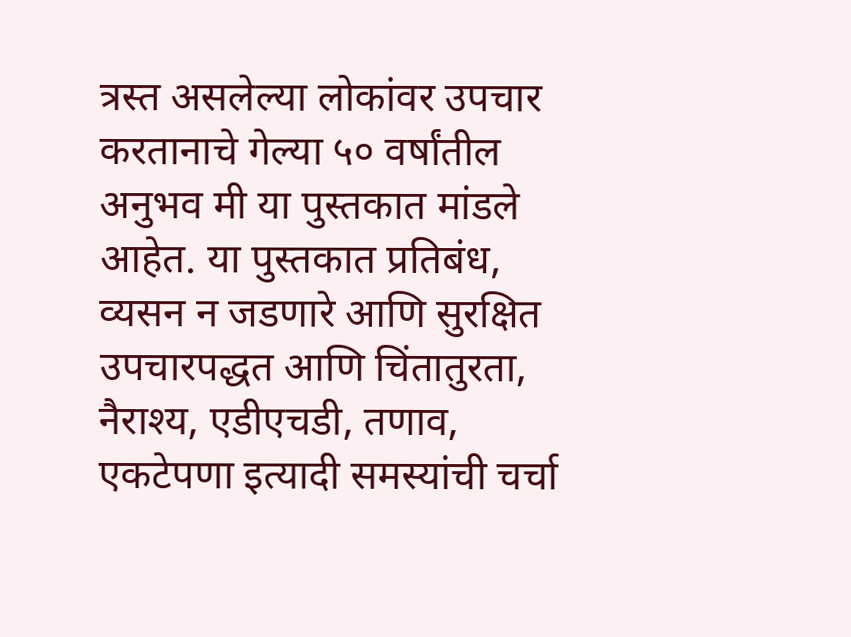त्रस्त असलेल्या लोकांवर उपचार करतानाचे गेल्या ५० वर्षांतील अनुभव मी या पुस्तकात मांडले आहेत. या पुस्तकात प्रतिबंध, व्यसन न जडणारे आणि सुरक्षित उपचारपद्धत आणि चिंतातुरता, नैराश्य, एडीएचडी, तणाव, एकटेपणा इत्यादी समस्यांची चर्चा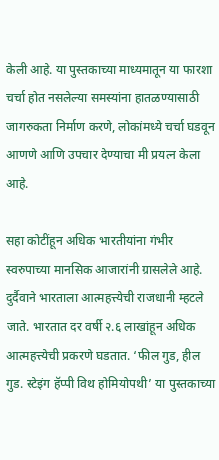केली आहे. या पुस्तकाच्या माध्यमातून या फारशा चर्चा होत नसलेल्या समस्यांना हातळण्यासाठी जागरुकता निर्माण करणे, लोकांमध्ये चर्चा घडवून आणणे आणि उपचार देण्याचा मी प्रयत्न केला आहे.

सहा कोटींहून अधिक भारतीयांना गंभीर स्वरुपाच्या मानसिक आजारांनी ग्रासलेले आहे. दुर्दैवाने भारताला आत्महत्त्येची राजधानी म्हटले जाते. भारतात दर वर्षी २.६ लाखांहून अधिक आत्महत्त्येची प्रकरणे घडतात. ‘फील गुड, हील गुड. स्टेइंग हॅप्पी विथ होमियोपथी’ या पुस्तकाच्या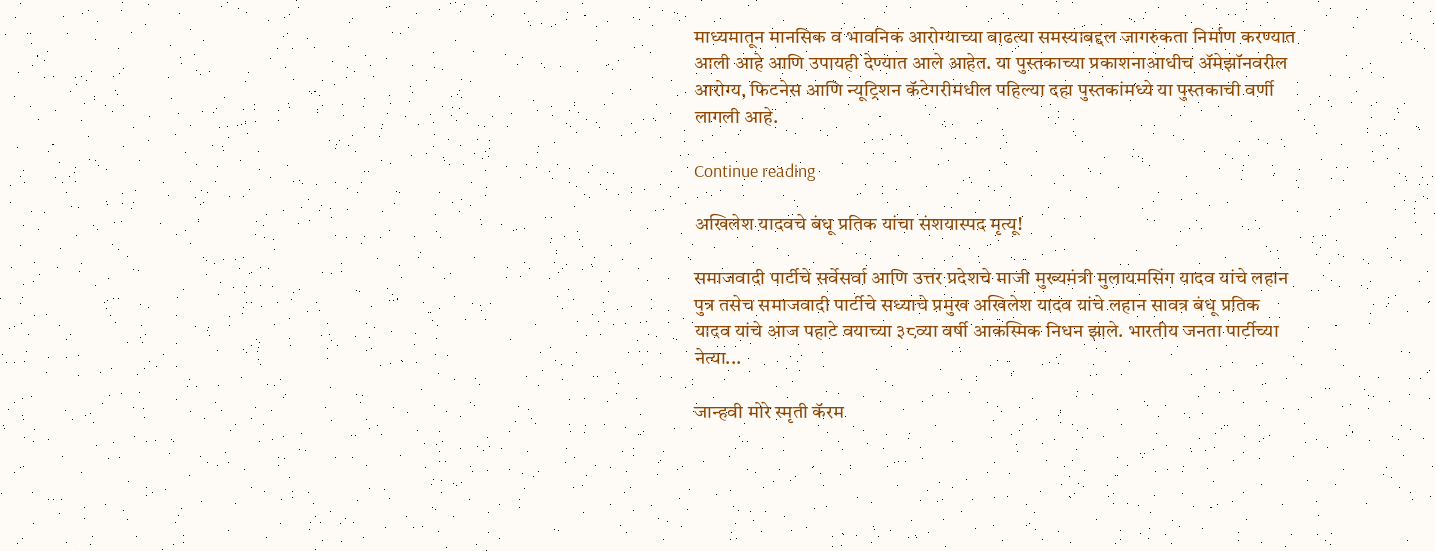माध्यमातून मानसिक व भावनिक आरोग्याच्या वाढत्या समस्याबद्दल जागरुकता निर्माण करण्यात आली आहे आणि उपायही देण्यात आले आहेत. या पुस्तकाच्या प्रकाशनाआधीच ॲमेझॉनवरील आरोग्य, फिटनेस आणि न्यूट्रिशन कॅटेगरीमधील पहिल्या दहा पुस्तकांमध्ये या पुस्तकाची वर्णी लागली आहे.

Continue reading

अखिलेश यादवचे बंधू प्रतिक यांचा संशयास्पद मृत्यू!

समाजवादी पार्टीचे सर्वेसर्वा आणि उत्तर प्रदेशचे माजी मुख्यमंत्री मुलायमसिंग यादव यांचे लहान पुत्र तसेच समाजवादी पार्टीचे सध्याचे प्रमुख अखिलेश यादव यांचे लहान सावत्र बंधू प्रतिक यादव यांचे आज पहाटे वयाच्या ३८व्या वर्षी आकस्मिक निधन झाले. भारतीय जनता पार्टीच्या नेत्या...

जान्हवी मोरे स्मृती कॅरम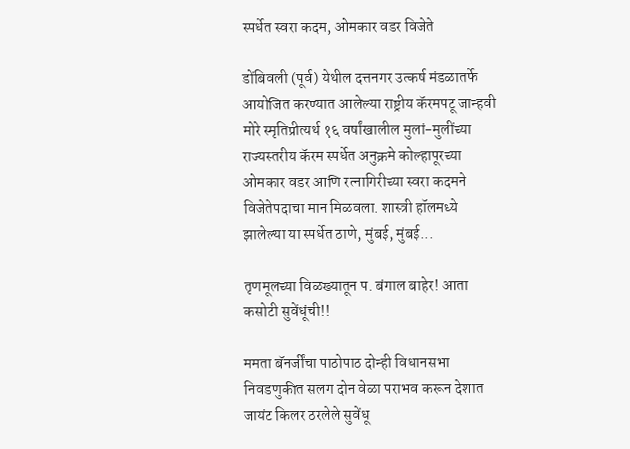स्पर्धेत स्वरा कदम, ओमकार वडर विजेते

डोंबिवली (पूर्व) येथील दत्तनगर उत्कर्ष मंडळातर्फे आयोजित करण्यात आलेल्या राष्ट्रीय कॅरमपटू जान्हवी मोरे स्मृतिप्रीत्यर्थ १६ वर्षांखालील मुलां-मुलींच्या राज्यस्तरीय कॅरम स्पर्धेत अनुक्रमे कोल्हापूरच्या ओमकार वडर आणि रत्नागिरीच्या स्वरा कदमने विजेतेपदाचा मान मिळवला. शास्त्री हॉलमध्ये झालेल्या या स्पर्धेत ठाणे, मुंबई, मुंबई...

तृणमूलच्या विळख्यातून प. बंगाल बाहेर! आता कसोटी सुवेंधूंची!!

ममता बॅनर्जींचा पाठोपाठ दोन्ही विधानसभा निवडणुकीत सलग दोन वेळा पराभव करून देशात जायंट किलर ठरलेले सुवेंधू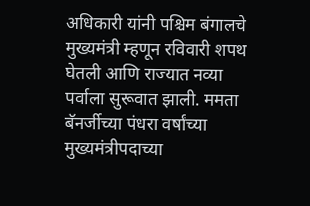अधिकारी यांनी पश्चिम बंगालचे मुख्यमंत्री म्हणून रविवारी शपथ घेतली आणि राज्यात नव्या पर्वाला सुरूवात झाली. ममता बॅनर्जीच्या पंधरा वर्षांच्या मुख्यमंत्रीपदाच्या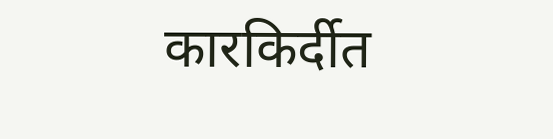कारकिर्दीत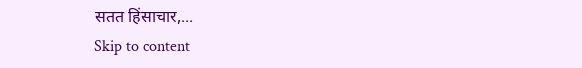सतत हिंसाचार,...
Skip to content